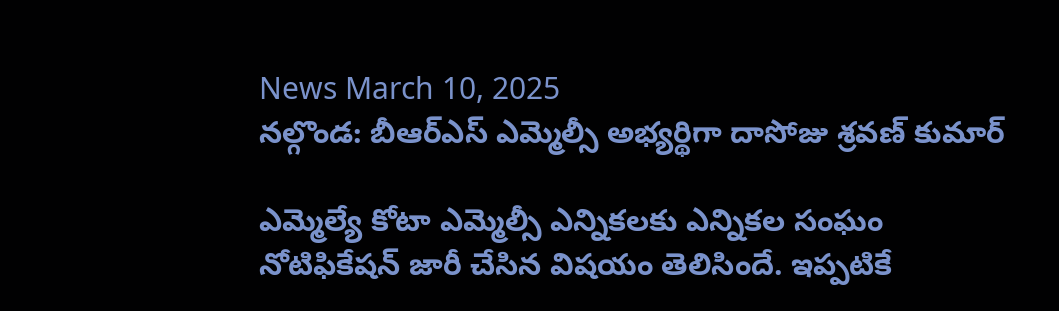News March 10, 2025
నల్గొండ: బీఆర్ఎస్ ఎమ్మెల్సీ అభ్యర్థిగా దాసోజు శ్రవణ్ కుమార్

ఎమ్మెల్యే కోటా ఎమ్మెల్సీ ఎన్నికలకు ఎన్నికల సంఘం నోటిఫికేషన్ జారీ చేసిన విషయం తెలిసిందే. ఇప్పటికే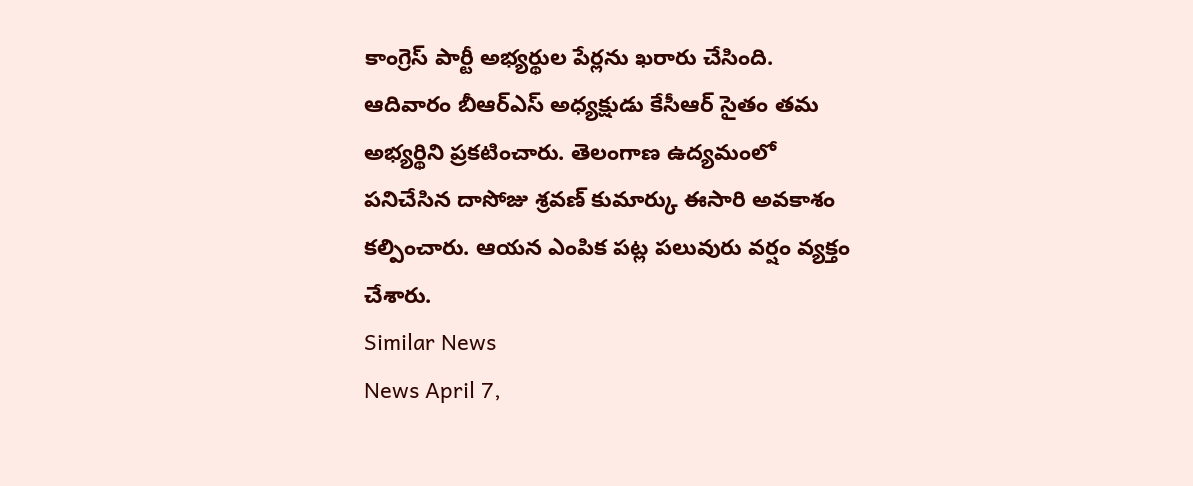కాంగ్రెస్ పార్టీ అభ్యర్థుల పేర్లను ఖరారు చేసింది. ఆదివారం బీఆర్ఎస్ అధ్యక్షుడు కేసీఆర్ సైతం తమ అభ్యర్థిని ప్రకటించారు. తెలంగాణ ఉద్యమంలో పనిచేసిన దాసోజు శ్రవణ్ కుమార్కు ఈసారి అవకాశం కల్పించారు. ఆయన ఎంపిక పట్ల పలువురు వర్షం వ్యక్తం చేశారు.
Similar News
News April 7,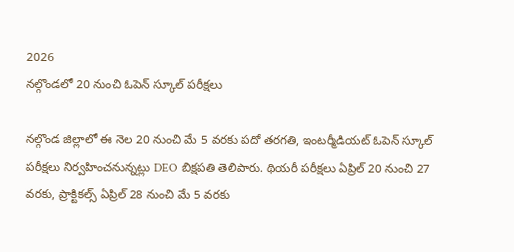2026
నల్గొండలో 20 నుంచి ఓపెన్ స్కూల్ పరీక్షలు

నల్గొండ జిల్లాలో ఈ నెల 20 నుంచి మే 5 వరకు పదో తరగతి, ఇంటర్మీడియట్ ఓపెన్ స్కూల్ పరీక్షలు నిర్వహించనున్నట్లు DEO బిక్షపతి తెలిపారు. థియరీ పరీక్షలు ఏప్రిల్ 20 నుంచి 27 వరకు, ప్రాక్టికల్స్ ఏప్రిల్ 28 నుంచి మే 5 వరకు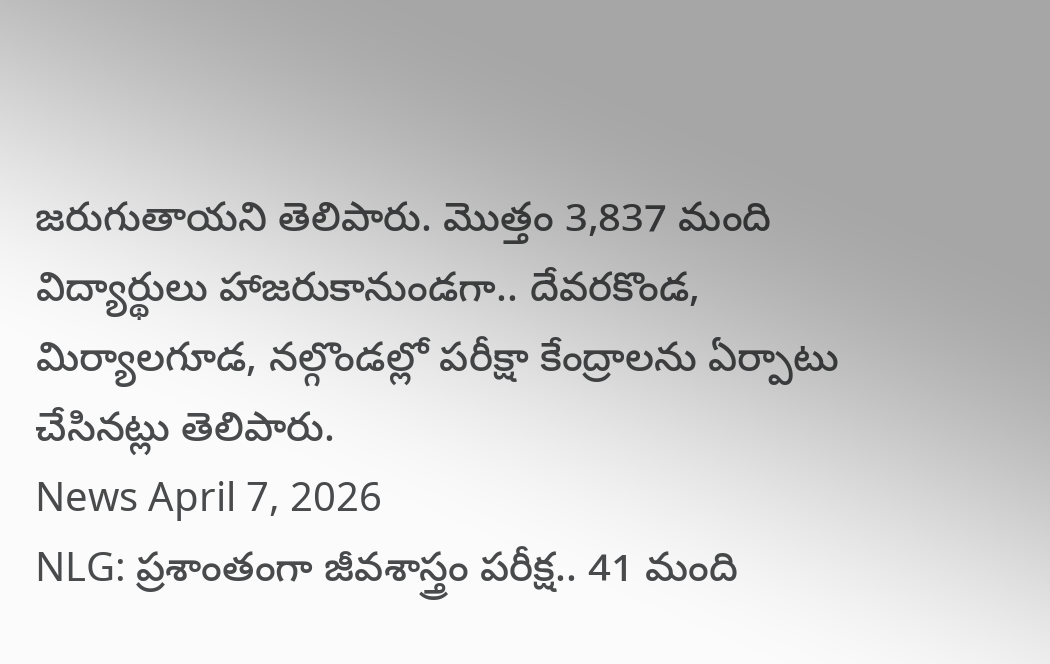జరుగుతాయని తెలిపారు. మొత్తం 3,837 మంది విద్యార్థులు హాజరుకానుండగా.. దేవరకొండ, మిర్యాలగూడ, నల్గొండల్లో పరీక్షా కేంద్రాలను ఏర్పాటు చేసినట్లు తెలిపారు.
News April 7, 2026
NLG: ప్రశాంతంగా జీవశాస్త్రం పరీక్ష.. 41 మంది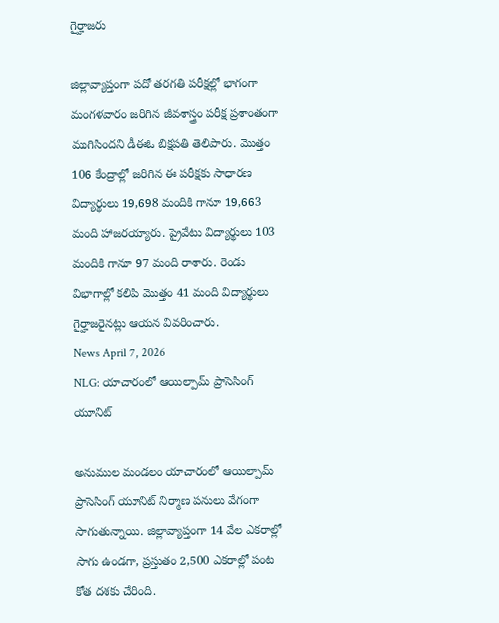గైర్హాజరు

జిల్లావ్యాప్తంగా పదో తరగతి పరీక్షల్లో భాగంగా మంగళవారం జరిగిన జీవశాస్త్రం పరీక్ష ప్రశాంతంగా ముగిసిందని డీఈఓ బిక్షపతి తెలిపారు. మొత్తం 106 కేంద్రాల్లో జరిగిన ఈ పరీక్షకు సాధారణ విద్యార్థులు 19,698 మందికి గానూ 19,663 మంది హాజరయ్యారు. ప్రైవేటు విద్యార్థులు 103 మందికి గానూ 97 మంది రాశారు. రెండు విభాగాల్లో కలిపి మొత్తం 41 మంది విద్యార్థులు గైర్హాజరైనట్లు ఆయన వివరించారు.
News April 7, 2026
NLG: యాచారంలో ఆయిల్పామ్ ప్రాసెసింగ్ యూనిట్

అనుముల మండలం యాచారంలో ఆయిల్పామ్ ప్రాసెసింగ్ యూనిట్ నిర్మాణ పనులు వేగంగా సాగుతున్నాయి. జిల్లావ్యాప్తంగా 14 వేల ఎకరాల్లో సాగు ఉండగా, ప్రస్తుతం 2,500 ఎకరాల్లో పంట కోత దశకు చేరింది.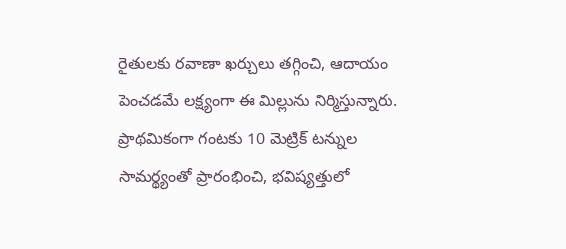రైతులకు రవాణా ఖర్చులు తగ్గించి, ఆదాయం పెంచడమే లక్ష్యంగా ఈ మిల్లును నిర్మిస్తున్నారు. ప్రాథమికంగా గంటకు 10 మెట్రిక్ టన్నుల సామర్థ్యంతో ప్రారంభించి, భవిష్యత్తులో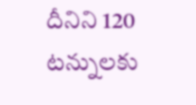దీనిని 120 టన్నులకు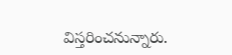విస్తరించనున్నారు.